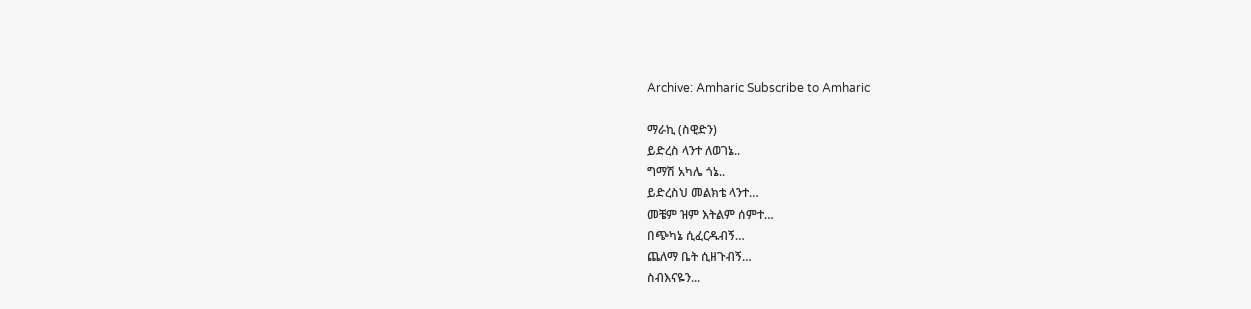Archive: Amharic Subscribe to Amharic

ማራኪ (ስዊድን)
ይድረስ ላንተ ለወገኔ..
ግማሽ አካሌ ጎኔ..
ይድረስህ መልክቴ ላንተ…
መቼም ዝም እትልም ሰምተ…
በጭካኔ ሲፈርዱብኝ…
ጨለማ ቤት ሲዘጉብኝ…
ስብእናዬን...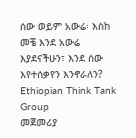ሰው ወይም አውሬ፡ እስከ መቼ እንደ አውሬ እያደናችሁን፣ እንደ ሰው እየተሰቃየን እንኖራለን?
Ethiopian Think Tank Group
መጀመሪያ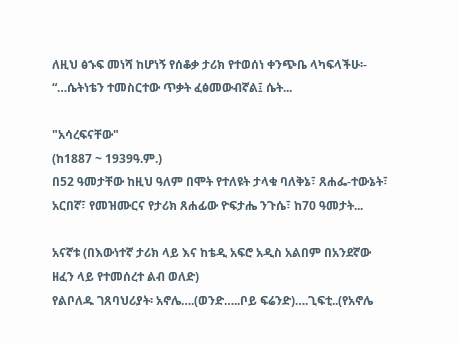ለዚህ ፅኁፍ መነሻ ከሆነኝ የሰቆቃ ታሪክ የተወሰነ ቀንጭቤ ላካፍላችሁ፡-
“…ሴትነቴን ተመስርተው ጥቃት ፈፅመውብኛል፤ ሴት...

"አሳረፍናቸው"
(ከ1887 ~ 1939ዓ.ም.)
በ52 ዓመታቸው ከዚህ ዓለም በሞት የተለዩት ታላቁ ባለቅኔ፣ ጸሐፌ-ተውኔት፣ አርበኛ፣ የመዝሙርና የታሪክ ጸሐፊው ዮፍታሔ ንጉሴ፣ ከ70 ዓመታት...

አናኛቱ (በእውነተኛ ታሪክ ላይ እና ከቴዲ አፍሮ አዲስ አልበም በአንደኛው ዘፈን ላይ የተመሰረተ ልብ ወለድ)
የልቦለዱ ገጸባህሪያት፡ አኖሌ….(ወንድ…..ቦይ ፍሬንድ)….ጊፍቲ..(የአኖሌ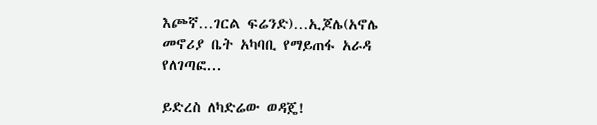እጮኛ…ገርል ፍሬንድ)…ኢጆሌ(አኖሌ መኖሪያ ቤት አካባቢ የማይጠፋ አራዳ የለገጣፎ...

ይድረስ ለካድሬው ወዳጄ!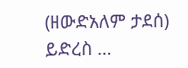(ዘውድአለም ታደሰ)
ይድረስ …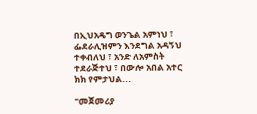በኢህአዴግ ወንጌል አምነህ ፣ ፌደራሊዝምን እንደግል አዳኝህ ተቀብለህ ፣ አንድ ለአምስት ተደራጅተህ ፣ በውሎ አበል አተር ክክ የምታህል...

"መጀመሪያ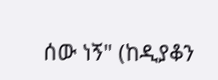ሰው ነኝ" (ከዲያቆን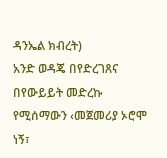ዳንኤል ክብረት)
አንድ ወዳጄ በየድረገጸና በየውይይት መድረኩ የሚሰማውን ‹መጀመሪያ ኦሮሞ ነኝ፣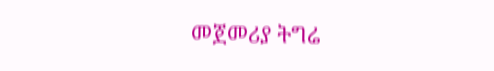መጀመሪያ ትግሬ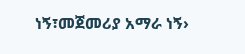ነኝ፣መጀመሪያ አማራ ነኝ›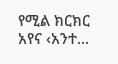የሚል ክርክር አየና ‹አንተ...